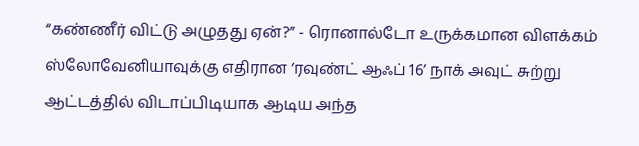“கண்ணீர் விட்டு அழுதது ஏன்?” - ரொனால்டோ உருக்கமான விளக்கம்
ஸ்லோவேனியாவுக்கு எதிரான ‘ரவுண்ட் ஆஃப் 16’ நாக் அவுட் சுற்று ஆட்டத்தில் விடாப்பிடியாக ஆடிய அந்த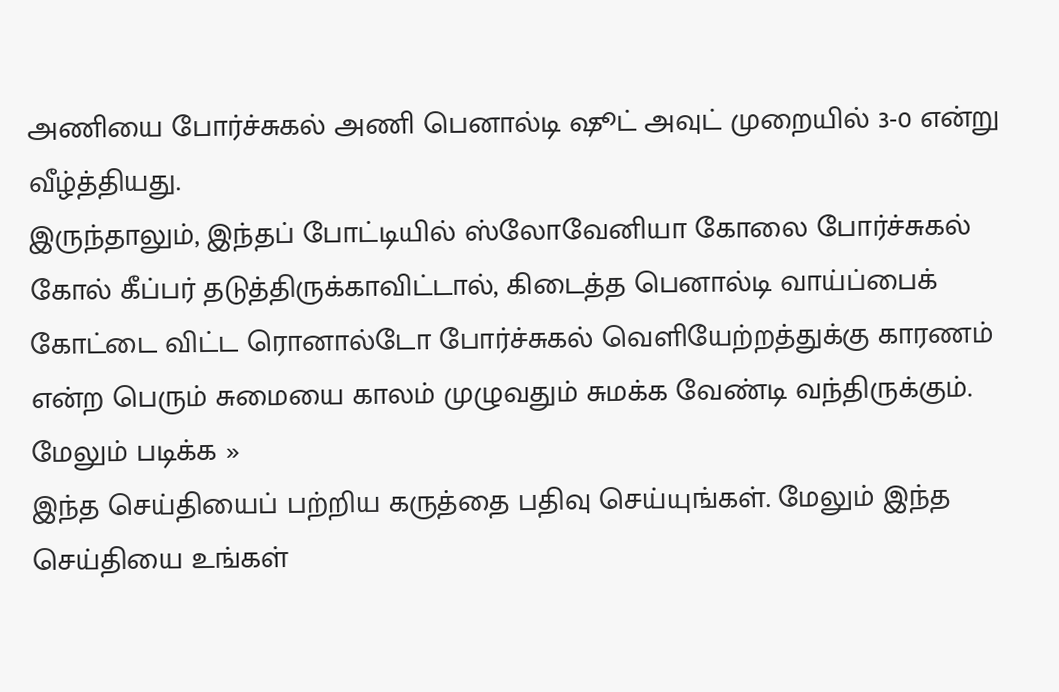அணியை போர்ச்சுகல் அணி பெனால்டி ஷூட் அவுட் முறையில் 3-0 என்று வீழ்த்தியது.
இருந்தாலும், இந்தப் போட்டியில் ஸ்லோவேனியா கோலை போர்ச்சுகல் கோல் கீப்பர் தடுத்திருக்காவிட்டால், கிடைத்த பெனால்டி வாய்ப்பைக் கோட்டை விட்ட ரொனால்டோ போர்ச்சுகல் வெளியேற்றத்துக்கு காரணம் என்ற பெரும் சுமையை காலம் முழுவதும் சுமக்க வேண்டி வந்திருக்கும்.
மேலும் படிக்க »
இந்த செய்தியைப் பற்றிய கருத்தை பதிவு செய்யுங்கள். மேலும் இந்த செய்தியை உங்கள்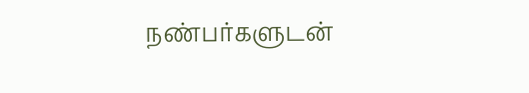நண்பர்களுடன்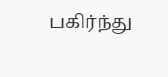பகிர்ந்து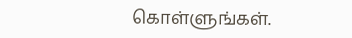கொள்ளுங்கள்.